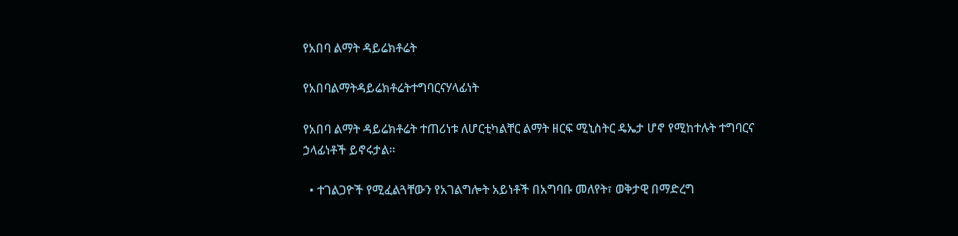የአበባ ልማት ዳይሬክቶሬት

የአበባልማትዳይሬክቶሬትተግባርናሃላፊነት

የአበባ ልማት ዳይሬክቶሬት ተጠሪነቱ ለሆርቲካልቸር ልማት ዘርፍ ሚኒስትር ዴኤታ ሆኖ የሚከተሉት ተግባርና ኃላፊነቶች ይኖሩታል፡፡

  • ተገልጋዮች የሚፈልጓቸውን የአገልግሎት አይነቶች በአግባቡ መለየት፣ ወቅታዊ በማድረግ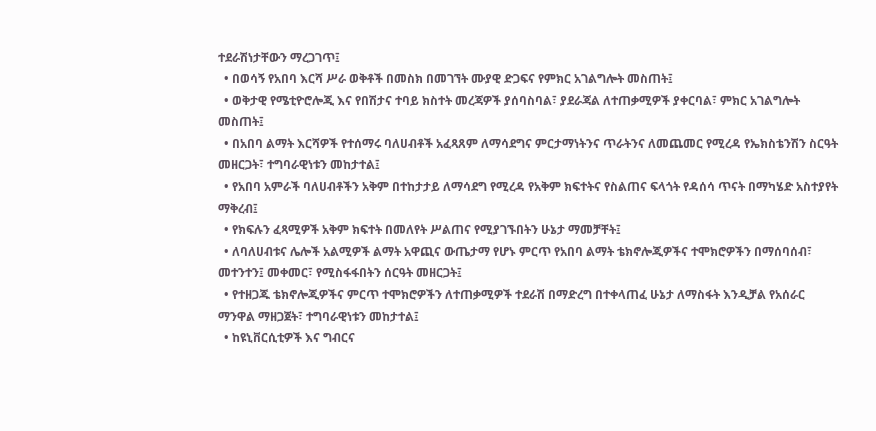ተደራሽነታቸውን ማረጋገጥ፤
  • በወሳኝ የአበባ እርሻ ሥራ ወቅቶች በመስክ በመገኘት ሙያዊ ድጋፍና የምክር አገልግሎት መስጠት፤
  • ወቅታዊ የሜቲዮሮሎጂ እና የበሽታና ተባይ ክስተት መረጃዎች ያሰባስባል፣ ያደራጃል ለተጠቃሚዎች ያቀርባል፣ ምክር አገልግሎት መስጠት፤
  • በአበባ ልማት እርሻዎች የተሰማሩ ባለሀብቶች አፈጻጸም ለማሳደግና ምርታማነትንና ጥራትንና ለመጨመር የሚረዳ የኤክስቴንሽን ስርዓት መዘርጋት፣ ተግባራዊነቱን መከታተል፤
  • የአበባ አምራች ባለሀብቶችን አቅም በተከታታይ ለማሳደግ የሚረዳ የአቅም ክፍተትና የስልጠና ፍላጎት የዳሰሳ ጥናት በማካሄድ አስተያየት ማቅረብ፤
  • የክፍሉን ፈጻሚዎች አቅም ክፍተት በመለየት ሥልጠና የሚያገኙበትን ሁኔታ ማመቻቸት፤
  • ለባለሀብቱና ሌሎች አልሚዎች ልማት አዋጪና ውጤታማ የሆኑ ምርጥ የአበባ ልማት ቴክኖሎጂዎችና ተሞክሮዎችን በማሰባሰብ፣ መተንተን፤ መቀመር፣ የሚስፋፋበትን ሰርዓት መዘርጋት፤
  • የተዘጋጁ ቴክኖሎጂዎችና ምርጥ ተሞክሮዎችን ለተጠቃሚዎች ተደራሽ በማድረግ በተቀላጠፈ ሁኔታ ለማስፋት እንዲቻል የአሰራር ማንዋል ማዘጋጀት፣ ተግባራዊነቱን መከታተል፤
  • ከዩኒቨርሲቲዎች እና ግብርና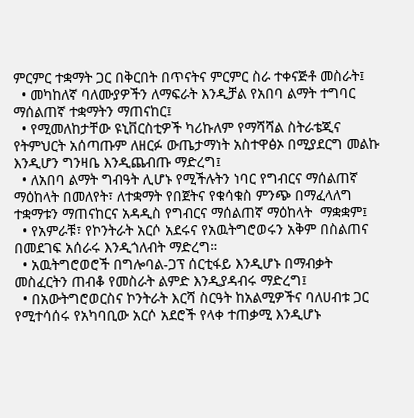ምርምር ተቋማት ጋር በቅርበት በጥናትና ምርምር ስራ ተቀናጅቶ መስራት፤
  • መካከለኛ ባለሙያዎችን ለማፍራት እንዲቻል የአበባ ልማት ተግባር ማሰልጠኛ ተቋማትን ማጠናከር፤
  • የሚመለከታቸው ዩኒቨርስቲዎች ካሪኩለም የማሻሻል ስትራቴጂና የትምህርት አሰጣጡም ለዘርፉ ውጤታማነት አስተዋፅኦ በሚያደርግ መልኩ እንዲሆን ግንዛቤ እንዲጨብጡ ማድረግ፤
  • ለአበባ ልማት ግብዓት ሊሆኑ የሚችሉትን ነባር የግብርና ማሰልጠኛ ማዕከላት በመለየት፣ ለተቋማት የበጀትና የቁሳቁስ ምንጭ በማፈላለግ ተቋማቱን ማጠናከርና አዳዲስ የግብርና ማሰልጠኛ ማዕከላት  ማቋቋም፤
  • የአምራቹ፣ የኮንትራት አርሶ አደሩና የአዉትግሮወሩን አቅም በስልጠና በመደገፍ አሰራሩ እንዲጎለብት ማድረግ።
  • አዉትግሮወሮች በግሎባል-ጋፕ ሰርቲፋይ እንዲሆኑ በማብቃት መስፈርትን ጠብቆ የመስራት ልምድ እንዲያዳብሩ ማድረግ፤
  • በአውትግሮወርስና ኮንትራት እርሻ ስርዓት ከአልሚዎችና ባለሀብቱ ጋር የሚተሳሰሩ የአካባቢው አርሶ አደሮች የላቀ ተጠቃሚ እንዲሆኑ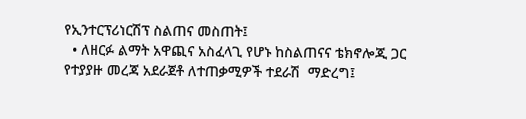የኢንተርፕሪነርሽፕ ስልጠና መስጠት፤
  • ለዘርፉ ልማት አዋጪና አስፈላጊ የሆኑ ከስልጠናና ቴክኖሎጂ ጋር የተያያዙ መረጃ አደራጀቶ ለተጠቃሚዎች ተደራሽ  ማድረግ፤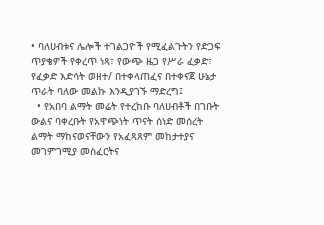• ባለሀብቱና ሌሎች ተገልጋዮች የሚፈልጉትን የድጋፍ ጥያቄዎች የቀረጥ ነጻ፣ የውጭ ዜጋ የሥራ ፈቃድ፣ የፈቃድ እድሳት ወዘተ/ በተቀላጠፈና በተቀናጀ ሁኔታ ጥራት ባለው መልኩ እንዲያገኙ ማድረግ፤
  • የአበባ ልማት መሬት የተረከቡ ባለሀብቶች በገቡት ውልና ባቀረቡት የአዋጭነት ጥናት ሰነድ መሰረት ልማት ማከናወናቸውን የአፈጻጸም መከታተያና መገምገሚያ መስፈርትና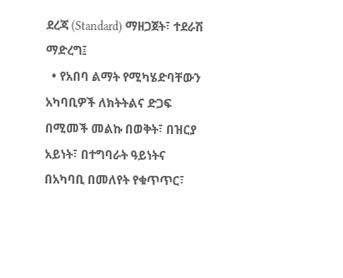ደረጃ (Standard) ማዘጋጀት፣ ተደራሽ ማድረግ፤
  • የአበባ ልማት የሚካሄድባቸውን አካባቢዎች ለክትትልና ድጋፍ በሚመች መልኩ በወቅት፣ በዝርያ አይነት፣ በተግባራት ዓይነትና በአካባቢ በመለየት የቁጥጥር፣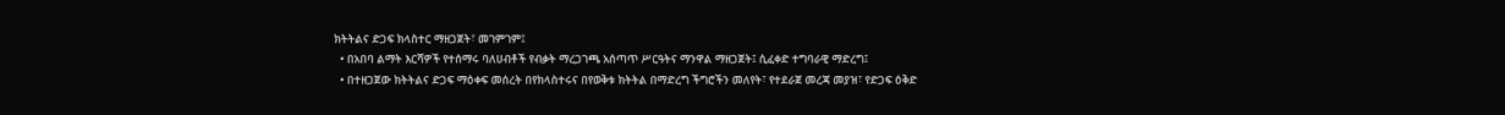ክትትልና ድጋፍ ክላስተር ማዘጋጀት፣ መገምገም፤
  • በአበባ ልማት እርሻዎች የተሰማሩ ባለሀብቶች የብቃት ማረጋገጫ አሰጣጥ ሥርዓትና ማንዋል ማዘጋጀት፤ ሲፈቀድ ተግባራዊ ማድረግ፤
  • በተዘጋጀው ክትትልና ድጋፍ ማዕቀፍ መሰረት በየክላስተሩና በየወቅቱ ክትትል በማድረግ ችግሮችን መለየት፣ የተደራጀ መረጃ መያዝ፣ የድጋፍ ዕቅድ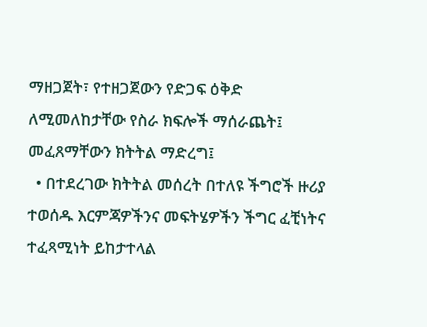ማዘጋጀት፣ የተዘጋጀውን የድጋፍ ዕቅድ ለሚመለከታቸው የስራ ክፍሎች ማሰራጨት፤ መፈጸማቸውን ክትትል ማድረግ፤
  • በተደረገው ክትትል መሰረት በተለዩ ችግሮች ዙሪያ ተወሰዱ እርምጃዎችንና መፍትሄዎችን ችግር ፈቺነትና ተፈጻሚነት ይከታተላል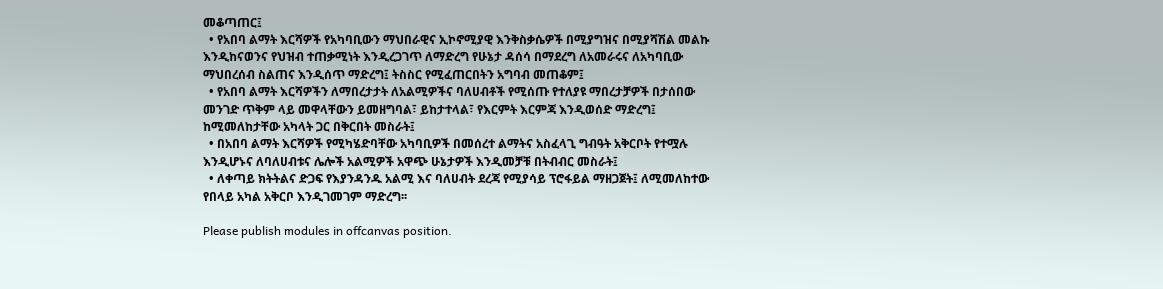መቆጣጠር፤
  • የአበባ ልማት እርሻዎች የአካባቢውን ማህበራዊና ኢኮኖሚያዊ እንቅስቃሴዎች በሚያግዝና በሚያሻሽል መልኩ እንዲከናወንና የህዝብ ተጠቃሚነት እንዲረጋገጥ ለማድረግ የሁኔታ ዳሰሳ በማደረግ ለአመራሩና ለአካባቢው ማህበረሰብ ስልጠና እንዲሰጥ ማድረግ፤ ትስስር የሚፈጠርበትን አግባብ መጠቆም፤
  • የአበባ ልማት እርሻዎችን ለማበረታታት ለአልሚዎችና ባለሀብቶች የሚሰጡ የተለያዩ ማበረታቻዎች በታሰበው መንገድ ጥቅም ላይ መዋላቸውን ይመዘግባል፣ ይከታተላል፣ የእርምት እርምጃ እንዲወሰድ ማድረግ፤ ከሚመለከታቸው አካላት ጋር በቅርበት መስራት፤
  • በአበባ ልማት እርሻዎች የሚካሄድባቸው አካባቢዎች በመሰረተ ልማትና አስፈላጊ ግብዓት አቅርቦት የተሟሉ እንዲሆኑና ለባለሀብቱና ሌሎች አልሚዎች አዋጭ ሁኔታዎች እንዲመቻቹ በትብብር መስራት፤
  • ለቀጣይ ክትትልና ድጋፍ የእያንዳንዱ አልሚ እና ባለሀብት ደረጃ የሚያሳይ ፕሮፋይል ማዘጋጀት፤ ለሚመለከተው የበላይ አካል አቅርቦ እንዲገመገም ማድረግ፡፡

Please publish modules in offcanvas position.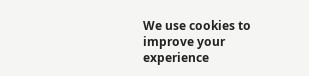We use cookies to improve your experience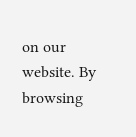on our website. By browsing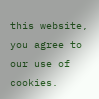this website, you agree to our use of cookies.